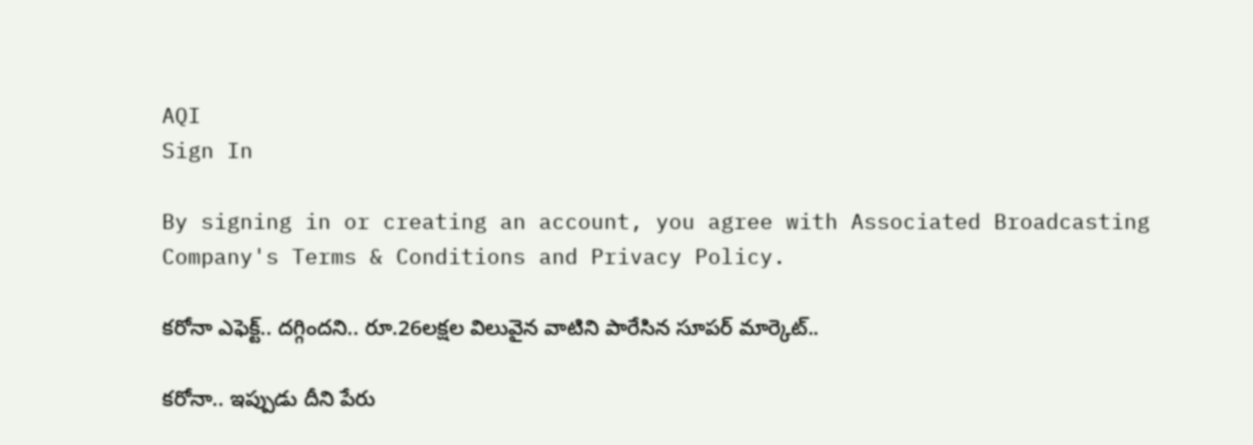AQI
Sign In

By signing in or creating an account, you agree with Associated Broadcasting Company's Terms & Conditions and Privacy Policy.

కరోనా ఎఫెక్ట్.. దగ్గిందని.. రూ.26లక్షల విలువైన వాటిని పారేసిన సూపర్ మార్కెట్..

కరోనా.. ఇప్పుడు దీని పేరు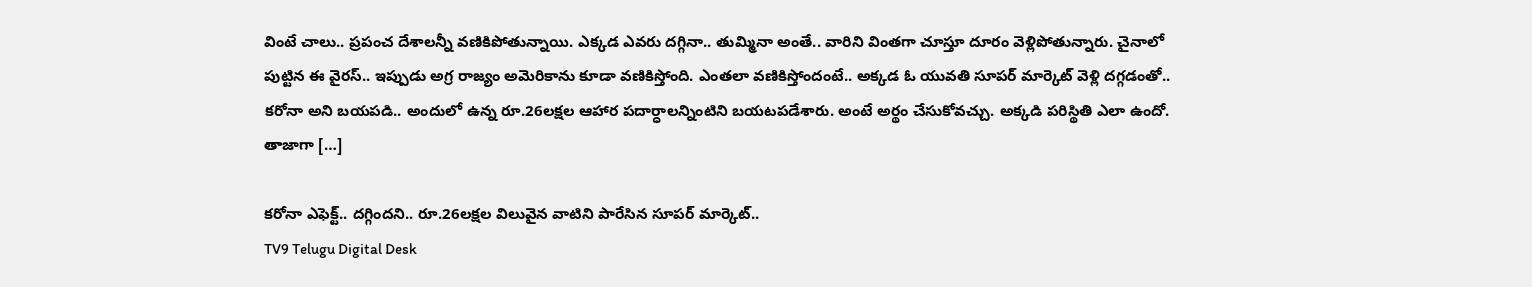వింటే చాలు.. ప్రపంచ దేశాలన్నీ వణికిపోతున్నాయి. ఎక్కడ ఎవరు దగ్గినా.. తుమ్మినా అంతే.. వారిని వింతగా చూస్తూ దూరం వెళ్లిపోతున్నారు. చైనాలో పుట్టిన ఈ వైరస్.. ఇప్పుడు అగ్ర రాజ్యం అమెరికాను కూడా వణికిస్తోంది. ఎంతలా వణికిస్తోందంటే.. అక్కడ ఓ యువతి సూపర్ మార్కెట్‌ వెళ్లి దగ్గడంతో.. కరోనా అని బయపడి.. అందులో ఉన్న రూ.26లక్షల ఆహార పదార్ధాలన్నింటిని బయటపడేశారు. అంటే అర్థం చేసుకోవచ్చు. అక్కడి పరిస్థితి ఎలా ఉందో. తాజాగా […]

కరోనా ఎఫెక్ట్.. దగ్గిందని.. రూ.26లక్షల విలువైన వాటిని పారేసిన సూపర్ మార్కెట్..
TV9 Telugu Digital Desk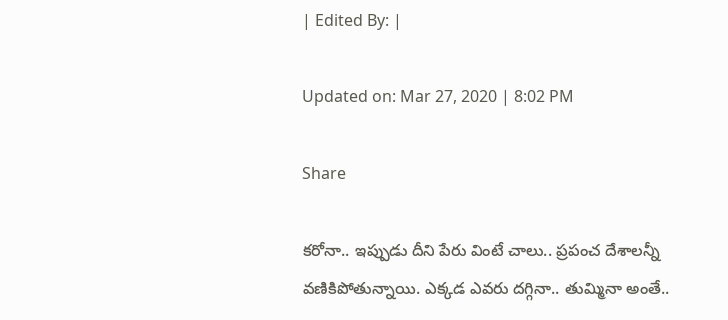| Edited By: |

Updated on: Mar 27, 2020 | 8:02 PM

Share

కరోనా.. ఇప్పుడు దీని పేరు వింటే చాలు.. ప్రపంచ దేశాలన్నీ వణికిపోతున్నాయి. ఎక్కడ ఎవరు దగ్గినా.. తుమ్మినా అంతే..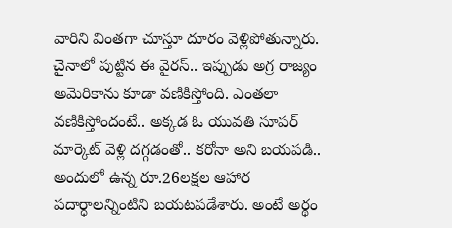వారిని వింతగా చూస్తూ దూరం వెళ్లిపోతున్నారు. చైనాలో పుట్టిన ఈ వైరస్.. ఇప్పుడు అగ్ర రాజ్యం అమెరికాను కూడా వణికిస్తోంది. ఎంతలా వణికిస్తోందంటే.. అక్కడ ఓ యువతి సూపర్ మార్కెట్‌ వెళ్లి దగ్గడంతో.. కరోనా అని బయపడి.. అందులో ఉన్న రూ.26లక్షల ఆహార పదార్ధాలన్నింటిని బయటపడేశారు. అంటే అర్థం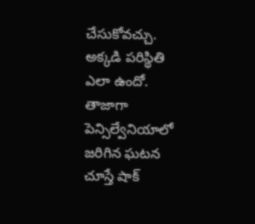చేసుకోవచ్చు. అక్కడి పరిస్థితి ఎలా ఉందో. తాజాగా పెన్సిల్వేనియాలో జరిగిన ఘటన చూస్తే షాక్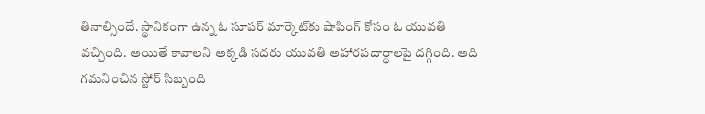తినాల్సిందే. స్థానికంగా ఉన్న ఓ సూపర్ మార్కెట్‌కు షాపింగ్ కోసం ఓ యువతి వచ్చింది. అయితే కావాలని అక్కడి సదరు యువతి అహారపదార్ధాలపై దగ్గింది. అది గమనించిన స్టోర్ సిబ్బంది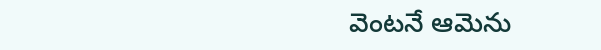వెంటనే ఆమెను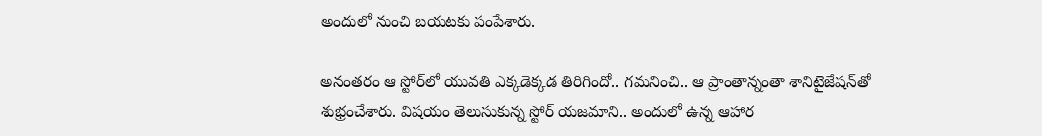అందులో నుంచి బయటకు పంపేశారు.

అనంతరం ఆ స్టోర్‌లో యువతి ఎక్కడెక్కడ తిరిగిందో.. గమనించి.. ఆ ప్రాంతాన్నంతా శానిటైజేషన్‌తో శుభ్రంచేశారు. విషయం తెలుసుకున్న స్టోర్ యజమాని.. అందులో ఉన్న ఆహార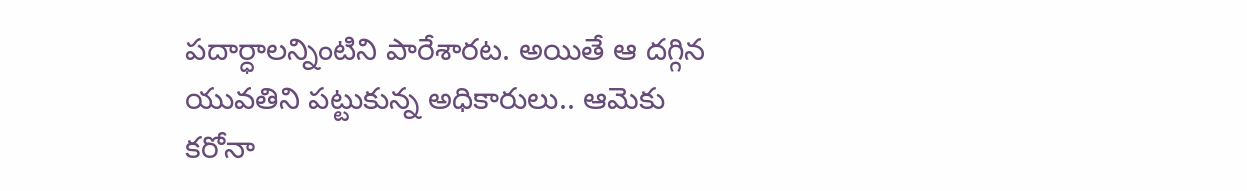పదార్ధాలన్నింటిని పారేశారట. అయితే ఆ దగ్గిన యువతిని పట్టుకున్న అధికారులు.. ఆమెకు కరోనా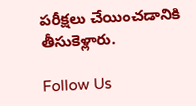పరీక్షలు చేయించడానికి తీసుకెళ్లారు.

Follow Us